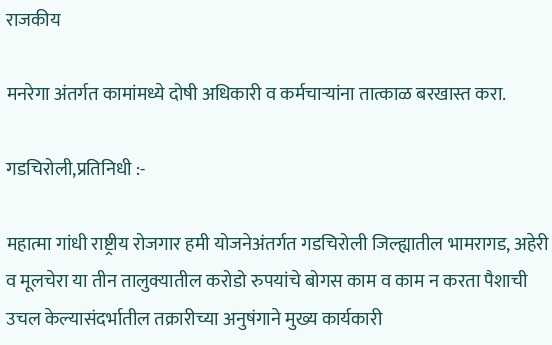राजकीय

मनरेगा अंतर्गत कामांमध्ये दोषी अधिकारी व कर्मचाऱ्यांना तात्काळ बरखास्त करा.

गडचिरोली,प्रतिनिधी :-

महात्मा गांधी राष्ट्रीय रोजगार हमी योजनेअंतर्गत गडचिरोली जिल्ह्यातील भामरागड, अहेरी व मूलचेरा या तीन तालुक्यातील करोडो रुपयांचे बोगस काम व काम न करता पैशाची उचल केल्यासंदर्भातील तक्रारीच्या अनुषंगाने मुख्य कार्यकारी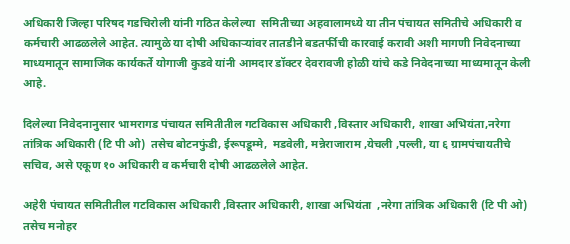अधिकारी जिल्हा परिषद गडचिरोली यांनी गठित केलेल्या  समितीच्या अहवालामध्ये या तीन पंचायत समितीचे अधिकारी व कर्मचारी आढळलेले आहेत. त्यामुळे या दोषी अधिकाऱ्यांवर तातडीने बडतर्फीची कारवाई करावी अशी मागणी निवेदनाच्या माध्यमातून सामाजिक कार्यकर्ते योगाजी कुडवे यांनी आमदार डॉक्टर देवरावजी होळी यांचे कडे निवेदनाच्या माध्यमातून केली आहे.

दिलेल्या निवेदनानुसार भामरागड पंचायत समितीतील गटविकास अधिकारी ,विस्तार अधिकारी, शाखा अभियंता,नरेगा तांत्रिक अधिकारी (टि पी ओ)  तसेच बोटनफुंडी, ईरूपडूम्मे,  मडवेली, मन्नेराजाराम ,येचली ,पल्ली, या ६ ग्रामपंचायतीचे सचिव, असे एकूण १० अधिकारी व कर्मचारी दोषी आढळलेले आहेत.

अहेरी पंचायत समितीतील गटविकास अधिकारी ,विस्तार अधिकारी, शाखा अभियंता  ,नरेगा तांत्रिक अधिकारी (टि पी ओ) तसेच मनोहर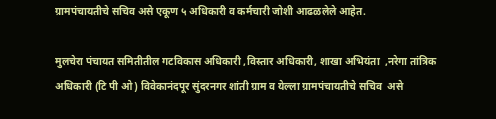ग्रामपंचायतीचे सचिव असे एकूण ५ अधिकारी व कर्मचारी जोशी आढळलेले आहेत.

मुलचेरा पंचायत समितीतील गटविकास अधिकारी ,विस्तार अधिकारी, शाखा अभियंता  ,नरेगा तांत्रिक अधिकारी (टि पी ओ) विवेकानंदपूर सुंदरनगर शांती ग्राम व येल्ला ग्रामपंचायतीचे सचिव  असे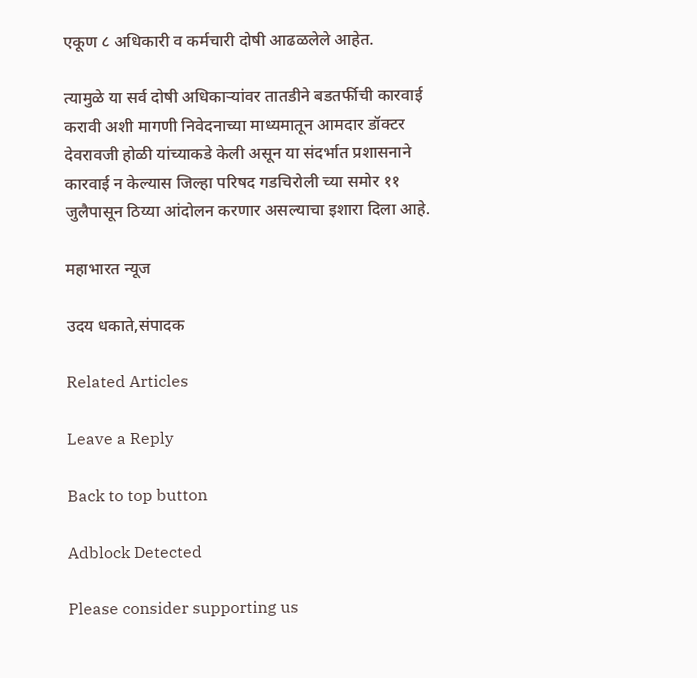एकूण ८ अधिकारी व कर्मचारी दोषी आढळलेले आहेत.

त्यामुळे या सर्व दोषी अधिकाऱ्यांवर तातडीने बडतर्फीची कारवाई करावी अशी मागणी निवेदनाच्या माध्यमातून आमदार डॉक्टर देवरावजी होळी यांच्याकडे केली असून या संदर्भात प्रशासनाने कारवाई न केल्यास जिल्हा परिषद गडचिरोली च्या समोर ११ जुलैपासून ठिय्या आंदोलन करणार असल्याचा इशारा दिला आहे.

महाभारत न्यूज

उदय धकाते,संपादक

Related Articles

Leave a Reply

Back to top button

Adblock Detected

Please consider supporting us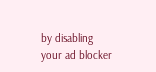by disabling your ad blocker